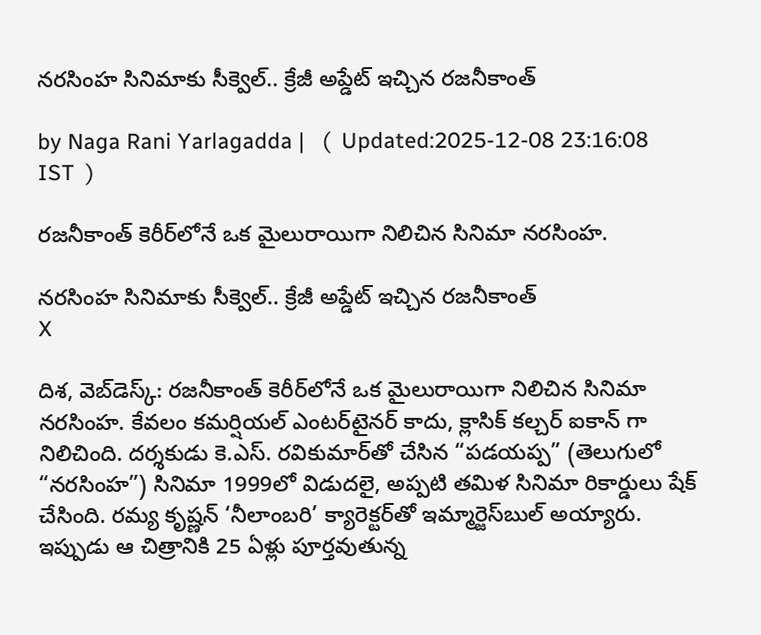నరసింహ సినిమాకు సీక్వెల్.. క్రేజీ అప్డేట్ ఇచ్చిన రజనీకాంత్

by Naga Rani Yarlagadda |   (  Updated:2025-12-08 23:16:08  IST  )

రజనీకాంత్ కెరీర్‌లోనే ఒక మైలురాయిగా నిలిచిన సినిమా నరసింహ.

నరసింహ సినిమాకు సీక్వెల్.. క్రేజీ అప్డేట్ ఇచ్చిన రజనీకాంత్
X

దిశ, వెబ్‌డెస్క్: రజనీకాంత్ కెరీర్‌లోనే ఒక మైలురాయిగా నిలిచిన సినిమా నరసింహ. కేవలం కమర్షియల్ ఎంటర్‌టైనర్ కాదు, క్లాసిక్ కల్చర్ ఐకాన్ గా నిలిచింది. దర్శకుడు కె.ఎస్. రవికుమార్‌తో చేసిన “పడయప్ప” (తెలుగులో “నరసింహ”) సినిమా 1999లో విడుదలై, అప్పటి తమిళ సినిమా రికార్డులు షేక్ చేసింది. రమ్య కృష్ణన్ ‘నీలాంబరి’ క్యారెక్టర్‌తో ఇమ్మార్జెస్‌బుల్ అయ్యారు. ఇప్పుడు ఆ చిత్రానికి 25 ఏళ్లు పూర్తవుతున్న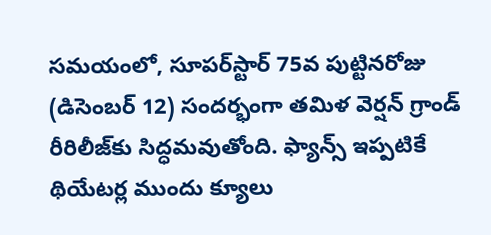సమయంలో, సూపర్‌స్టార్ 75వ పుట్టినరోజు (డిసెంబర్ 12) సందర్భంగా తమిళ వెర్షన్ గ్రాండ్ రీరిలీజ్‌కు సిద్ధమవుతోంది. ఫ్యాన్స్ ఇప్పటికే థియేటర్ల ముందు క్యూలు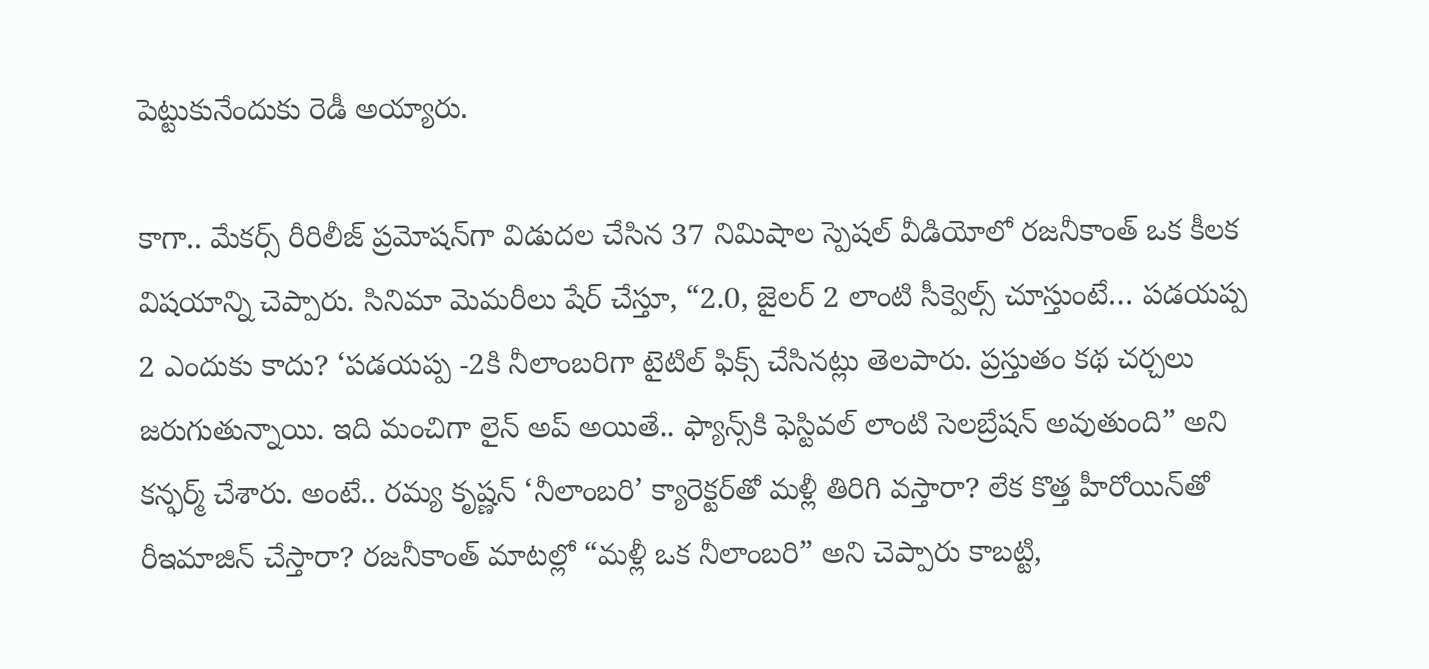పెట్టుకునేందుకు రెడీ అయ్యారు.

కాగా.. మేకర్స్ రీరిలీజ్ ప్రమోషన్‌గా విడుదల చేసిన 37 నిమిషాల స్పెషల్ వీడియోలో రజనీకాంత్ ఒక కీలక విషయాన్ని చెప్పారు. సినిమా మెమరీలు షేర్ చేస్తూ, “2.0, జైలర్ 2 లాంటి సీక్వెల్స్ చూస్తుంటే… పడయప్ప 2 ఎందుకు కాదు? ‘పడయప్ప -2కి నీలాంబరిగా టైటిల్ ఫిక్స్ చేసినట్లు తెలపారు. ప్రస్తుతం కథ చర్చలు జరుగుతున్నాయి. ఇది మంచిగా లైన్ అప్ అయితే.. ఫ్యాన్స్‌కి ఫెస్టివల్ లాంటి సెలబ్రేషన్ అవుతుంది” అని కన్ఫర్మ్ చేశారు. అంటే.. రమ్య కృష్ణన్ ‘నీలాంబరి’ క్యారెక్టర్‌తో మళ్లీ తిరిగి వస్తారా? లేక కొత్త హీరోయిన్‌తో రీఇమాజిన్ చేస్తారా? రజనీకాంత్ మాటల్లో “మళ్లీ ఒక నీలాంబరి” అని చెప్పారు కాబట్టి,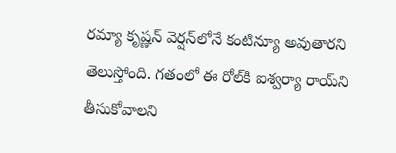రమ్యా కృష్ణన్ వెర్షన్‌లోనే కంటిన్యూ అవుతారని తెలుస్తోంది. గతంలో ఈ రోల్‌కి ఐశ్వర్యా రాయ్‌ని తీసుకోవాలని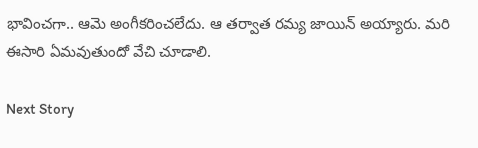భావించగా.. ఆమె అంగీకరించలేదు. ఆ తర్వాత రమ్య జాయిన్ అయ్యారు. మరి ఈసారి ఏమవుతుందో వేచి చూడాలి.

Next Story